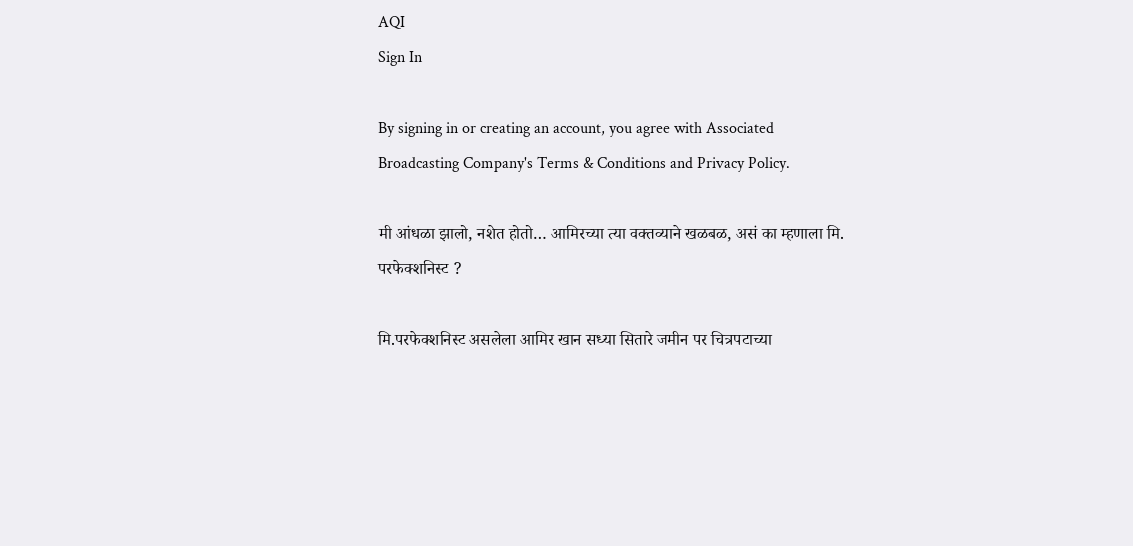AQI
Sign In

By signing in or creating an account, you agree with Associated Broadcasting Company's Terms & Conditions and Privacy Policy.

मी आंधळा झालो, नशेत होतो… आमिरच्या त्या वक्तव्याने खळबळ, असं का म्हणाला मि. परफेक्शनिस्ट ?

मि.परफेक्शनिस्ट असलेला आमिर खान सध्या सितारे जमीन पर चित्रपटाच्या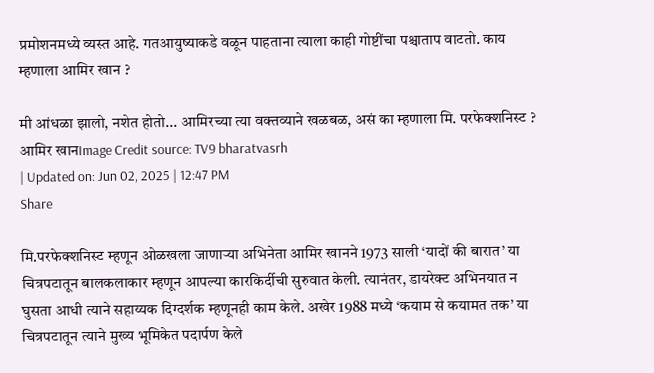प्रमोशनमध्ये व्यस्त आहे. गतआयुष्याकडे वळून पाहताना त्याला काही गोष्टींचा पश्चाताप वाटतो. काय म्हणाला आमिर खान ?

मी आंधळा झालो, नशेत होतो... आमिरच्या त्या वक्तव्याने खळबळ, असं का म्हणाला मि. परफेक्शनिस्ट ?
आमिर खानImage Credit source: TV9 bharatvasrh
| Updated on: Jun 02, 2025 | 12:47 PM
Share

मि.परफेक्शनिस्ट म्हणून ओळखला जाणाऱ्या अभिनेता आमिर खानने 1973 साली ‘यादों की बारात’ या चित्रपटातून बालकलाकार म्हणून आपल्या कारकिर्दीची सुरुवात केली. त्यानंतर, डायरेक्ट अभिनयात न घुसता आधी त्याने सहाय्यक दिग्दर्शक म्हणूनही काम केले. अखेर 1988 मध्ये ‘कयाम से कयामत तक’ या चित्रपटातून त्याने मुख्य भूमिकेत पदार्पण केले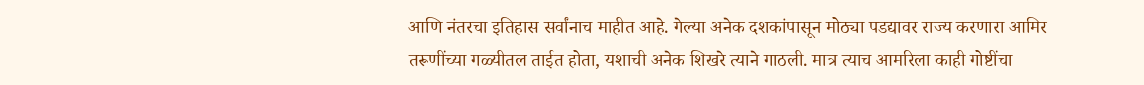आणि नंतरचा इतिहास सर्वांनाच माहीत आहे. गेल्या अनेक दशकांपासून मोठ्या पडद्यावर राज्य करणारा आमिर तरूणींच्या गळ्यीतल ताईत होता, यशाची अनेक शिखरे त्याने गाठली. मात्र त्याच आमरिला काही गोष्टींचा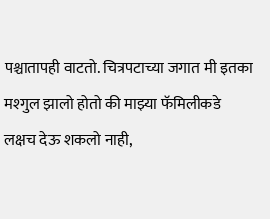पश्चातापही वाटतो. चित्रपटाच्या जगात मी इतका मश्गुल झालो होतो की माझ्या फॅमिलीकडे लक्षच देऊ शकलो नाही,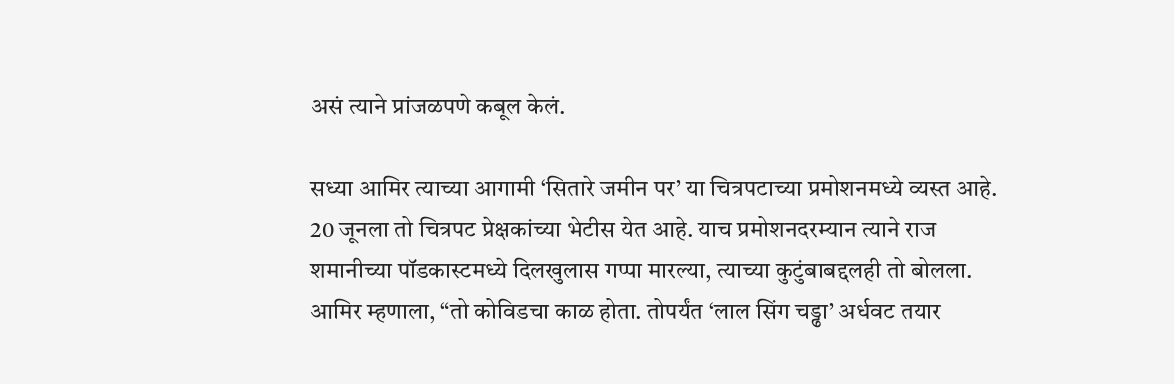असं त्याने प्रांजळपणे कबूल केलं.

सध्या आमिर त्याच्या आगामी ‘सितारे जमीन पर’ या चित्रपटाच्या प्रमोशनमध्ये व्यस्त आहे. 20 जूनला तो चित्रपट प्रेक्षकांच्या भेटीस येत आहे. याच प्रमोशनदरम्यान त्याने राज शमानीच्या पॉडकास्टमध्ये दिलखुलास गप्पा मारल्या, त्याच्या कुटुंबाबद्दलही तो बोलला. आमिर म्हणाला, “तो कोविडचा काळ होता. तोपर्यंत ‘लाल सिंग चड्ढा’ अर्धवट तयार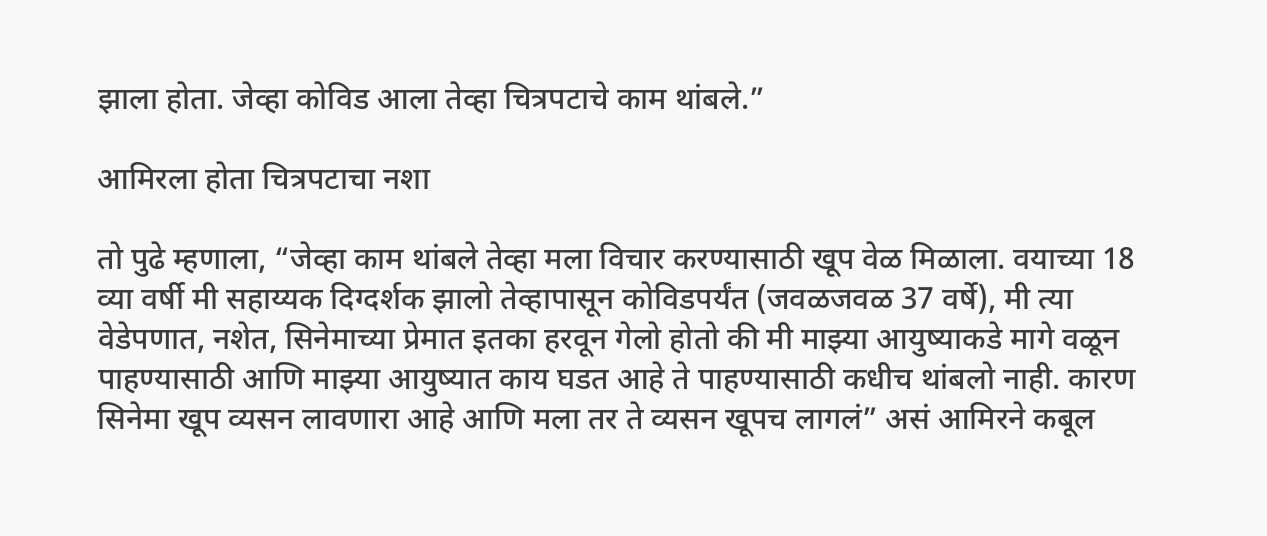झाला होता. जेव्हा कोविड आला तेव्हा चित्रपटाचे काम थांबले.”

आमिरला होता चित्रपटाचा नशा

तो पुढे म्हणाला, “जेव्हा काम थांबले तेव्हा मला विचार करण्यासाठी खूप वेळ मिळाला. वयाच्या 18 व्या वर्षी मी सहाय्यक दिग्दर्शक झालो तेव्हापासून कोविडपर्यंत (जवळजवळ 37 वर्षे), मी त्या वेडेपणात, नशेत, सिनेमाच्या प्रेमात इतका हरवून गेलो होतो की मी माझ्या आयुष्याकडे मागे वळून पाहण्यासाठी आणि माझ्या आयुष्यात काय घडत आहे ते पाहण्यासाठी कधीच थांबलो नाही. कारण सिनेमा खूप व्यसन लावणारा आहे आणि मला तर ते व्यसन खूपच लागलं” असं आमिरने कबूल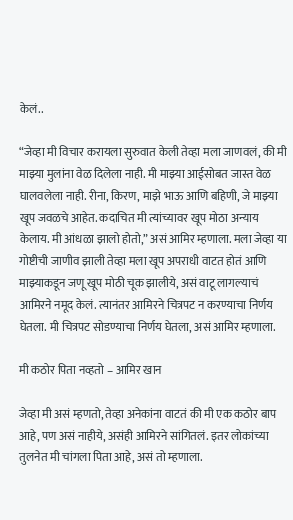केलं..

“जेव्हा मी विचार करायला सुरुवात केली तेव्हा मला जाणवलं, की मी माझ्या मुलांना वेळ दिलेला नाही. मी माझ्या आईसोबत जास्त वेळ घालवलेला नाही. रीना, किरण, माझे भाऊ आणि बहिणी, जे माझ्या खूप जवळचे आहेत. कदाचित मी त्यांच्यावर खूप मोठा अन्याय केलाय. मी आंधळा झालो होतो,” असं आमिर म्हणाला. मला जेव्हा या गोष्टीची जाणीव झाली तेव्हा मला खूप अपराधी वाटत होतं आणि माझ्याकडून जणू खूप मोठी चूक झालीये, असं वाटू लागल्याचं आमिरने नमूद केलं. त्यानंतर आमिरने चित्रपट न करण्याचा निर्णय घेतला. मी चित्रपट सोडण्याचा निर्णय घेतला, असं आमिर म्हणाला.

मी कठोर पिता नव्हतो – आमिर खान

जेव्हा मी असं म्हणतो, तेव्हा अनेकांना वाटतं की मी एक कठोर बाप आहे, पण असं नाहीये, असंही आमिरने सांगितलं. इतर लोकांच्या तुलनेत मी चांगला पिता आहे, असं तो म्हणाला.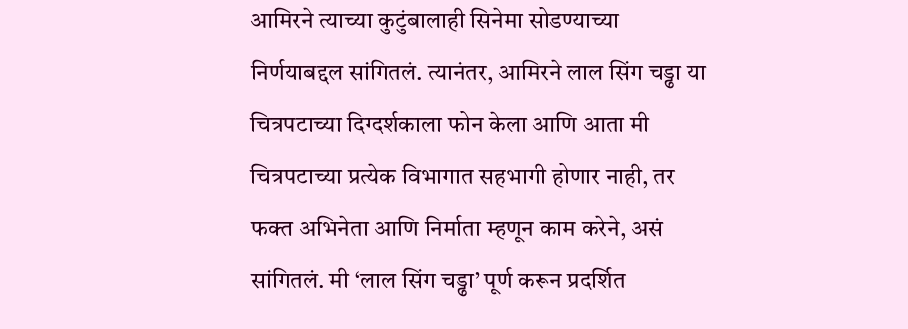आमिरने त्याच्या कुटुंबालाही सिनेमा सोडण्याच्या निर्णयाबद्दल सांगितलं. त्यानंतर, आमिरने लाल सिंग चड्ढा या चित्रपटाच्या दिग्दर्शकाला फोन केला आणि आता मी चित्रपटाच्या प्रत्येक विभागात सहभागी होणार नाही, तर फक्त अभिनेता आणि निर्माता म्हणून काम करेने, असं सांगितलं. मी ‘लाल सिंग चड्ढा’ पूर्ण करून प्रदर्शित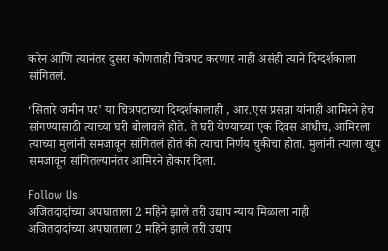करेन आणि त्यानंतर दुसरा कोणताही चित्रपट करणार नाही असंही त्याने दिग्दर्शकाला सांगितलं.

‘सितारे जमीन पर’ या चित्रपटाच्या दिग्दर्शकालाही , आर.एस प्रसन्ना यांनाही आमिरने हेच सांगण्यासाठी त्याच्या घरी बोलावले होते. ते घरी येण्याच्या एक दिवस आधीच, आमिरला त्याच्या मुलांनी समजावून सांगितलं होतं की त्याचा निर्णय चुकीचा होता. मुलांनी त्याला खूप समजावून सांगितल्यानंतर आमिरने होकार दिला.

Follow Us
अजितदादांच्या अपघाताला 2 महिने झाले तरी उद्याप न्याय मिळाला नाही
अजितदादांच्या अपघाताला 2 महिने झाले तरी उद्याप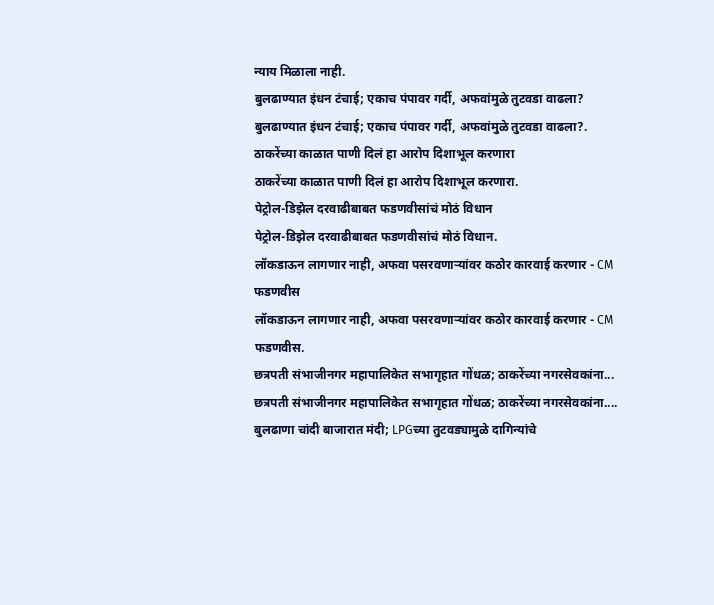न्याय मिळाला नाही.
बुलढाण्यात इंधन टंचाई; एकाच पंपावर गर्दी, अफवांमुळे तुटवडा वाढला?
बुलढाण्यात इंधन टंचाई; एकाच पंपावर गर्दी, अफवांमुळे तुटवडा वाढला?.
ठाकरेंच्या काळात पाणी दिलं हा आरोप दिशाभूल करणारा
ठाकरेंच्या काळात पाणी दिलं हा आरोप दिशाभूल करणारा.
पेट्रोल-डिझेल दरवाढीबाबत फडणवीसांचं मोठं विधान
पेट्रोल-डिझेल दरवाढीबाबत फडणवीसांचं मोठं विधान.
लॉकडाऊन लागणार नाही, अफवा पसरवणाऱ्यांवर कठोर कारवाई करणार - CM फडणवीस
लॉकडाऊन लागणार नाही, अफवा पसरवणाऱ्यांवर कठोर कारवाई करणार - CM फडणवीस.
छत्रपती संभाजीनगर महापालिकेत सभागृहात गोंधळ; ठाकरेंच्या नगरसेवकांना...
छत्रपती संभाजीनगर महापालिकेत सभागृहात गोंधळ; ठाकरेंच्या नगरसेवकांना....
बुलढाणा चांदी बाजारात मंदी; LPGच्या तुटवड्यामुळे दागिन्यांचे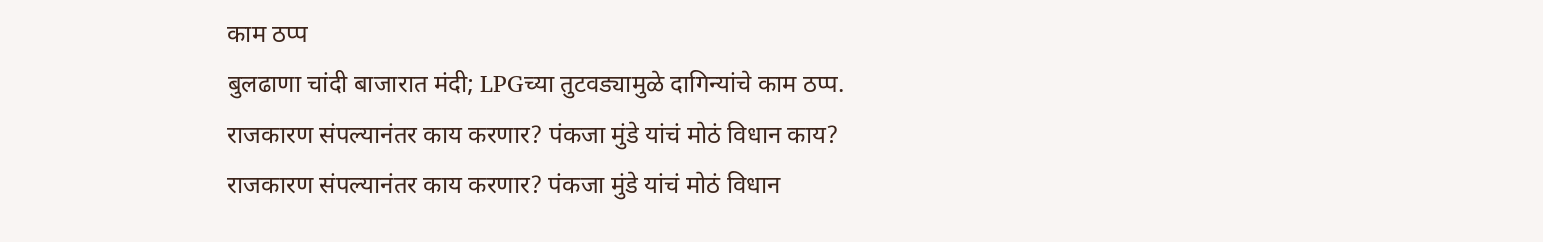काम ठप्प
बुलढाणा चांदी बाजारात मंदी; LPGच्या तुटवड्यामुळे दागिन्यांचे काम ठप्प.
राजकारण संपल्यानंतर काय करणार? पंकजा मुंडे यांचं मोठं विधान काय?
राजकारण संपल्यानंतर काय करणार? पंकजा मुंडे यांचं मोठं विधान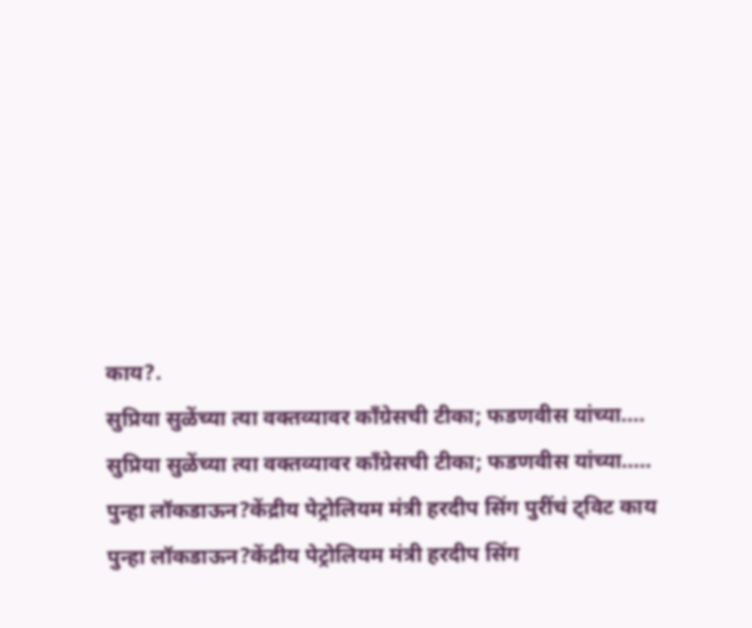काय?.
सुप्रिया सुळेंच्या त्या वक्तव्यावर काँग्रेसची टीका; फडणवीस यांच्या....
सुप्रिया सुळेंच्या त्या वक्तव्यावर काँग्रेसची टीका; फडणवीस यांच्या.....
पुन्हा लॉकडाऊन?केंद्रीय पेट्रोलियम मंत्री हरदीप सिंग पुरींचं ट्विट काय
पुन्हा लॉकडाऊन?केंद्रीय पेट्रोलियम मंत्री हरदीप सिंग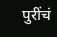पुरींचं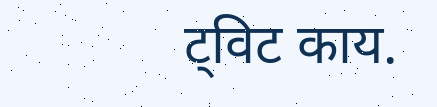ट्विट काय.